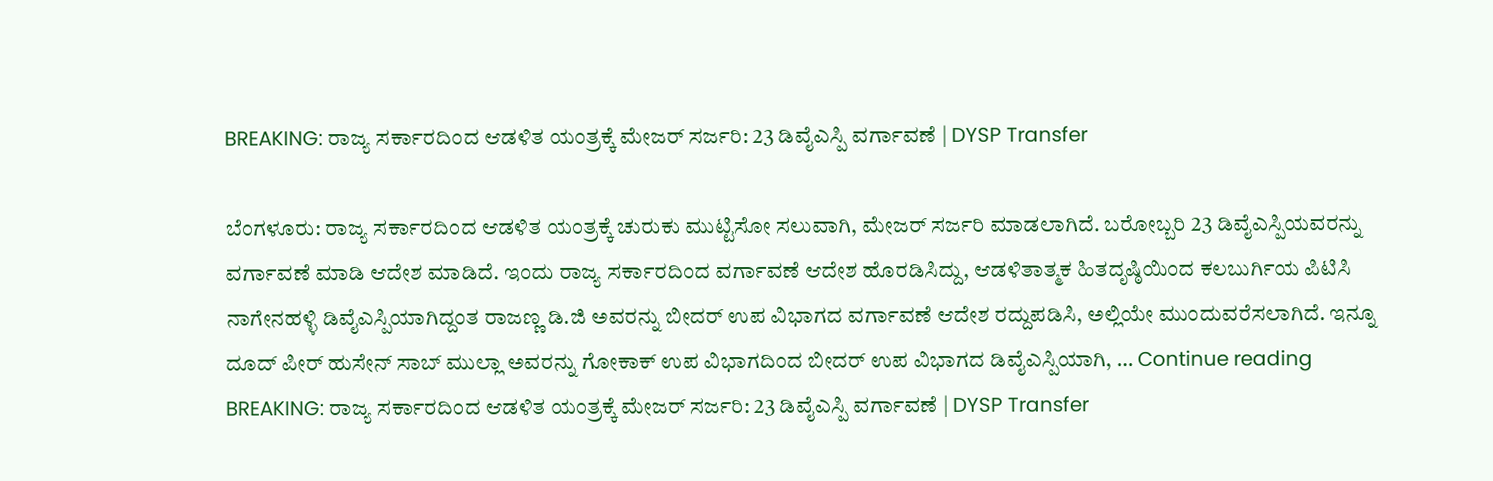BREAKING: ರಾಜ್ಯ ಸರ್ಕಾರದಿಂದ ಆಡಳಿತ ಯಂತ್ರಕ್ಕೆ ಮೇಜರ್ ಸರ್ಜರಿ: 23 ಡಿವೈಎಸ್ಪಿ ವರ್ಗಾವಣೆ | DYSP Transfer

ಬೆಂಗಳೂರು: ರಾಜ್ಯ ಸರ್ಕಾರದಿಂದ ಆಡಳಿತ ಯಂತ್ರಕ್ಕೆ ಚುರುಕು ಮುಟ್ಟಿಸೋ ಸಲುವಾಗಿ, ಮೇಜರ್ ಸರ್ಜರಿ ಮಾಡಲಾಗಿದೆ. ಬರೋಬ್ಬರಿ 23 ಡಿವೈಎಸ್ಪಿಯವರನ್ನು ವರ್ಗಾವಣೆ ಮಾಡಿ ಆದೇಶ ಮಾಡಿದೆ. ಇಂದು ರಾಜ್ಯ ಸರ್ಕಾರದಿಂದ ವರ್ಗಾವಣೆ ಆದೇಶ ಹೊರಡಿಸಿದ್ದು, ಆಡಳಿತಾತ್ಮಕ ಹಿತದೃಷ್ಠಿಯಿಂದ ಕಲಬುರ್ಗಿಯ ಪಿಟಿಸಿ ನಾಗೇನಹಳ್ಳಿ ಡಿವೈಎಸ್ಪಿಯಾಗಿದ್ದಂತ ರಾಜಣ್ಣ ಡಿ.ಜಿ ಅವರನ್ನು ಬೀದರ್ ಉಪ ವಿಭಾಗದ ವರ್ಗಾವಣೆ ಆದೇಶ ರದ್ದುಪಡಿಸಿ, ಅಲ್ಲಿಯೇ ಮುಂದುವರೆಸಲಾಗಿದೆ. ಇನ್ನೂ ದೂದ್ ಪೀರ್ ಹುಸೇನ್ ಸಾಬ್ ಮುಲ್ಲಾ ಅವರನ್ನು ಗೋಕಾಕ್ ಉಪ ವಿಭಾಗದಿಂದ ಬೀದರ್ ಉಪ ವಿಭಾಗದ ಡಿವೈಎಸ್ಪಿಯಾಗಿ, … Continue reading BREAKING: ರಾಜ್ಯ ಸರ್ಕಾರದಿಂದ ಆಡಳಿತ ಯಂತ್ರಕ್ಕೆ ಮೇಜರ್ ಸರ್ಜರಿ: 23 ಡಿವೈಎಸ್ಪಿ ವರ್ಗಾವಣೆ | DYSP Transfer